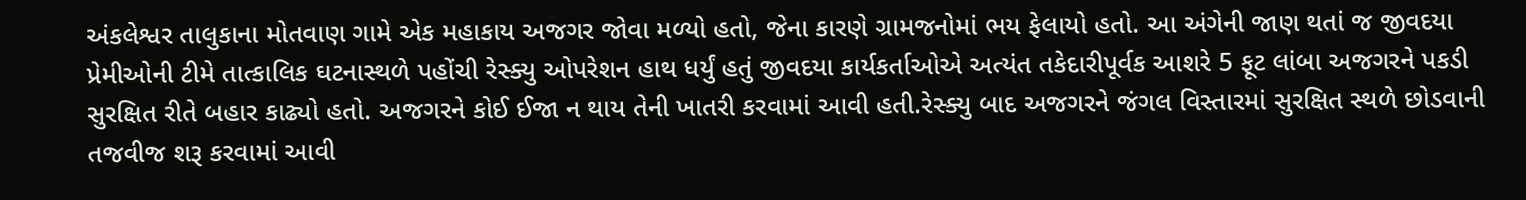અંકલેશ્વર તાલુકાના મોતવાણ ગામે એક મહાકાય અજગર જોવા મળ્યો હતો, જેના કારણે ગ્રામજનોમાં ભય ફેલાયો હતો. આ અંગેની જાણ થતાં જ જીવદયા પ્રેમીઓની ટીમે તાત્કાલિક ઘટનાસ્થળે પહોંચી રેસ્ક્યુ ઓપરેશન હાથ ધર્યું હતું જીવદયા કાર્યકર્તાઓએ અત્યંત તકેદારીપૂર્વક આશરે 5 ફૂટ લાંબા અજગરને પકડી સુરક્ષિત રીતે બહાર કાઢ્યો હતો. અજગરને કોઈ ઈજા ન થાય તેની ખાતરી કરવામાં આવી હતી.રેસ્ક્યુ બાદ અજગરને જંગલ વિસ્તારમાં સુરક્ષિત સ્થળે છોડવાની તજવીજ શરૂ કરવામાં આવી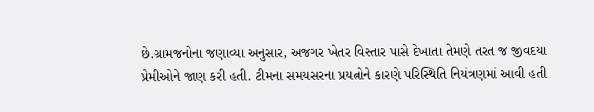છે.ગ્રામજનોના જણાવ્યા અનુસાર, અજગર ખેતર વિસ્તાર પાસે દેખાતા તેમણે તરત જ જીવદયા પ્રેમીઓને જાણ કરી હતી. ટીમના સમયસરના પ્રયત્નોને કારણે પરિસ્થિતિ નિયંત્રણમાં આવી હતી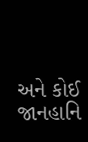અને કોઈ જાનહાનિ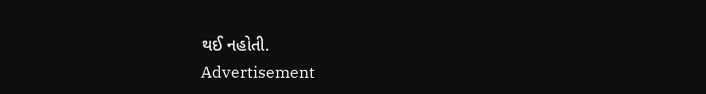થઈ નહોતી.
Advertisement